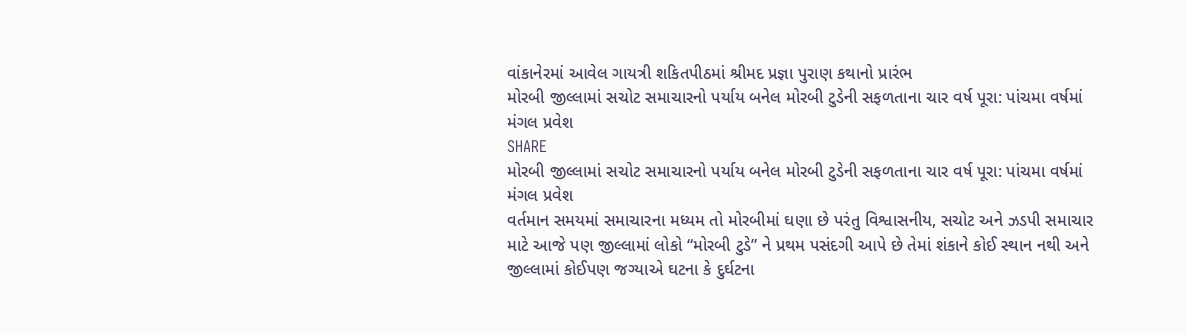વાંકાનેરમાં આવેલ ગાયત્રી શકિતપીઠમાં શ્રીમદ પ્રજ્ઞા પુરાણ કથાનો પ્રારંભ
મોરબી જીલ્લામાં સચોટ સમાચારનો પર્યાય બનેલ મોરબી ટુડેની સફળતાના ચાર વર્ષ પૂરા: પાંચમા વર્ષમાં મંગલ પ્રવેશ
SHARE
મોરબી જીલ્લામાં સચોટ સમાચારનો પર્યાય બનેલ મોરબી ટુડેની સફળતાના ચાર વર્ષ પૂરા: પાંચમા વર્ષમાં મંગલ પ્રવેશ
વર્તમાન સમયમાં સમાચારના મધ્યમ તો મોરબીમાં ઘણા છે પરંતુ વિશ્વાસનીય, સચોટ અને ઝડપી સમાચાર માટે આજે પણ જીલ્લામાં લોકો “મોરબી ટુડે” ને પ્રથમ પસંદગી આપે છે તેમાં શંકાને કોઈ સ્થાન નથી અને જીલ્લામાં કોઈપણ જગ્યાએ ઘટના કે દુર્ઘટના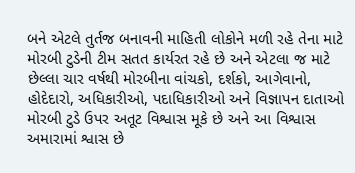બને એટલે તુર્તજ બનાવની માહિતી લોકોને મળી રહે તેના માટે મોરબી ટુડેની ટીમ સતત કાર્યરત રહે છે અને એટલા જ માટે છેલ્લા ચાર વર્ષથી મોરબીના વાંચકો, દર્શકો, આગેવાનો, હોદેદારો, અધિકારીઓ, પદાધિકારીઓ અને વિજ્ઞાપન દાતાઓ મોરબી ટુડે ઉપર અતૂટ વિશ્વાસ મૂકે છે અને આ વિશ્વાસ અમારામાં શ્વાસ છે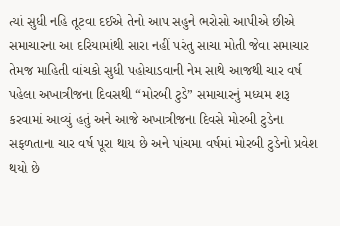ત્યાં સુધી નહિ તૂટવા દઈએ તેનો આપ સહુને ભરોસો આપીએ છીએ
સમાચારના આ દરિયામાંથી સારા નહીં પરંતુ સાચા મોતી જેવા સમાચાર તેમજ માહિતી વાંચકો સુધી પહોચાડવાની નેમ સાથે આજથી ચાર વર્ષ પહેલા અખાત્રીજના દિવસથી “મોરબી ટુડે” સમાચારનું મધ્યમ શરૂ કરવામાં આવ્યું હતું અને આજે અખાત્રીજના દિવસે મોરબી ટુડેના સફળતાના ચાર વર્ષ પૂરા થાય છે અને પાંચમા વર્ષમાં મોરબી ટુડેનો પ્રવેશ થયો છે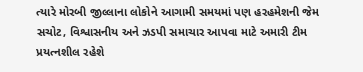ત્યારે મોરબી જીલ્લાના લોકોને આગામી સમયમાં પણ હરહમેશની જેમ સચોટ, વિશ્વાસનીય અને ઝડપી સમાચાર આપવા માટે અમારી ટીમ પ્રયત્નશીલ રહેશે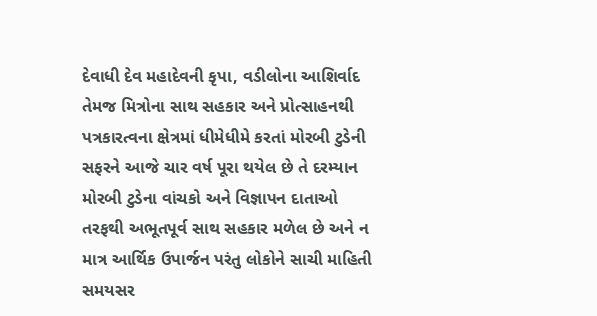દેવાધી દેવ મહાદેવની કૃપા, વડીલોના આશિર્વાદ તેમજ મિત્રોના સાથ સહકાર અને પ્રોત્સાહનથી પત્રકારત્વના ક્ષેત્રમાં ધીમેધીમે કરતાં મોરબી ટુડેની સફરને આજે ચાર વર્ષ પૂરા થયેલ છે તે દરમ્યાન મોરબી ટુડેના વાંચકો અને વિજ્ઞાપન દાતાઓ તરફથી અભૂતપૂર્વ સાથ સહકાર મળેલ છે અને ન માત્ર આર્થિક ઉપાર્જન પરંતુ લોકોને સાચી માહિતી સમયસર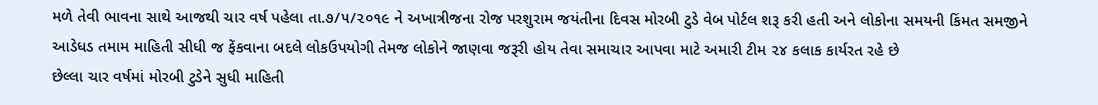મળે તેવી ભાવના સાથે આજથી ચાર વર્ષ પહેલા તા.૭/૫/૨૦૧૯ ને અખાત્રીજના રોજ પરશુરામ જયંતીના દિવસ મોરબી ટુડે વેબ પોર્ટલ શરૂ કરી હતી અને લોકોના સમયની કિંમત સમજીને આડેધડ તમામ માહિતી સીધી જ ફેંકવાના બદલે લોકઉપયોગી તેમજ લોકોને જાણવા જરૂરી હોય તેવા સમાચાર આપવા માટે અમારી ટીમ ૨૪ કલાક કાર્યરત રહે છે
છેલ્લા ચાર વર્ષમાં મોરબી ટુડેને સુધી માહિતી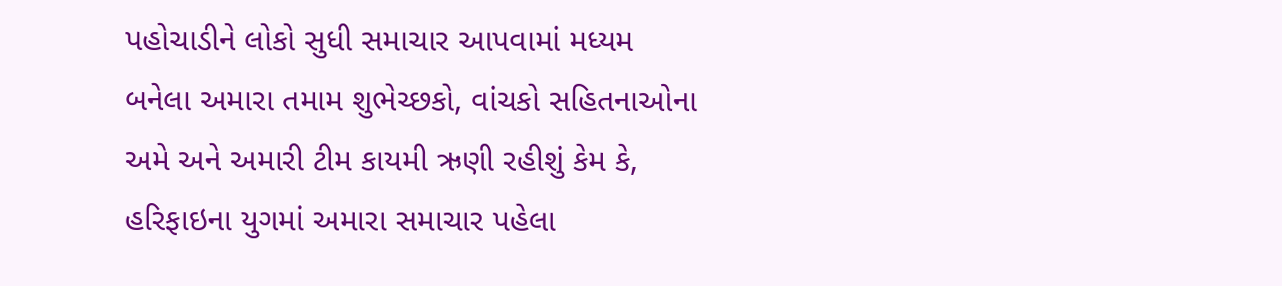પહોચાડીને લોકો સુધી સમાચાર આપવામાં મધ્યમ બનેલા અમારા તમામ શુભેચ્છકો, વાંચકો સહિતનાઓના અમે અને અમારી ટીમ કાયમી ઋણી રહીશું કેમ કે, હરિફાઇના યુગમાં અમારા સમાચાર પહેલા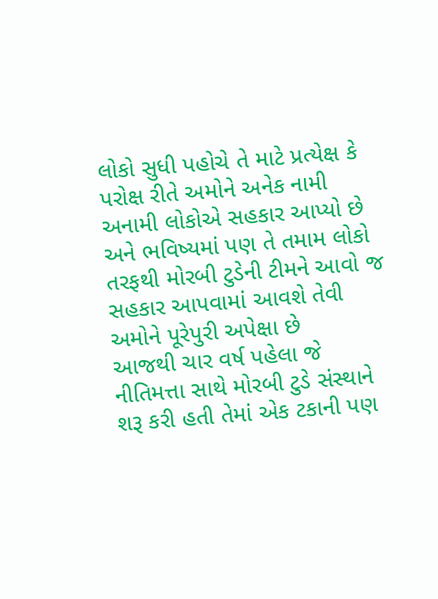લોકો સુધી પહોચે તે માટે પ્રત્યેક્ષ કે પરોક્ષ રીતે અમોને અનેક નામી અનામી લોકોએ સહકાર આપ્યો છે અને ભવિષ્યમાં પણ તે તમામ લોકો તરફથી મોરબી ટુડેની ટીમને આવો જ સહકાર આપવામાં આવશે તેવી અમોને પૂરેપુરી અપેક્ષા છે
આજથી ચાર વર્ષ પહેલા જે નીતિમત્તા સાથે મોરબી ટુડે સંસ્થાને શરૂ કરી હતી તેમાં એક ટકાની પણ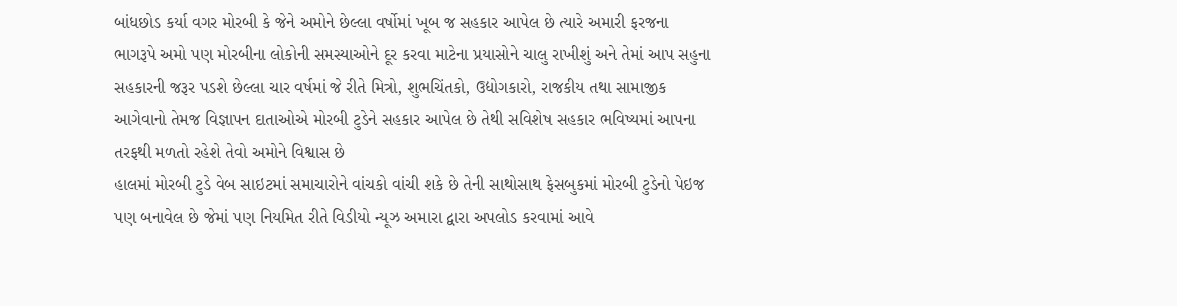બાંધછોડ કર્યા વગર મોરબી કે જેને અમોને છેલ્લા વર્ષોમાં ખૂબ જ સહકાર આપેલ છે ત્યારે અમારી ફરજના ભાગરૂપે અમો પણ મોરબીના લોકોની સમસ્યાઓને દૂર કરવા માટેના પ્રયાસોને ચાલુ રાખીશું અને તેમાં આપ સહુના સહકારની જરૂર પડશે છેલ્લા ચાર વર્ષમાં જે રીતે મિત્રો, શુભચિંતકો, ઉદ્યોગકારો, રાજકીય તથા સામાજીક આગેવાનો તેમજ વિજ્ઞાપન દાતાઓએ મોરબી ટુડેને સહકાર આપેલ છે તેથી સવિશેષ સહકાર ભવિષ્યમાં આપના તરફથી મળતો રહેશે તેવો અમોને વિશ્વાસ છે
હાલમાં મોરબી ટુડે વેબ સાઇટમાં સમાચારોને વાંચકો વાંચી શકે છે તેની સાથોસાથ ફેસબુકમાં મોરબી ટુડેનો પેઇજ પણ બનાવેલ છે જેમાં પણ નિયમિત રીતે વિડીયો ન્યૂઝ અમારા દ્વારા અપલોડ કરવામાં આવે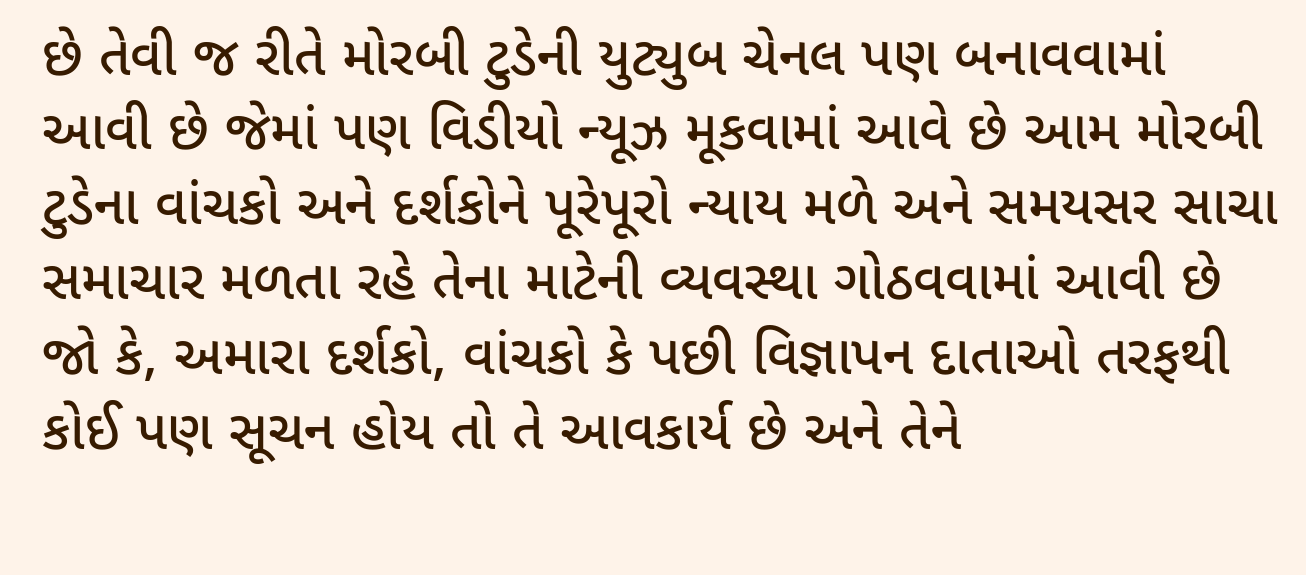છે તેવી જ રીતે મોરબી ટુડેની યુટ્યુબ ચેનલ પણ બનાવવામાં આવી છે જેમાં પણ વિડીયો ન્યૂઝ મૂકવામાં આવે છે આમ મોરબી ટુડેના વાંચકો અને દર્શકોને પૂરેપૂરો ન્યાય મળે અને સમયસર સાચા સમાચાર મળતા રહે તેના માટેની વ્યવસ્થા ગોઠવવામાં આવી છે જો કે, અમારા દર્શકો, વાંચકો કે પછી વિજ્ઞાપન દાતાઓ તરફથી કોઈ પણ સૂચન હોય તો તે આવકાર્ય છે અને તેને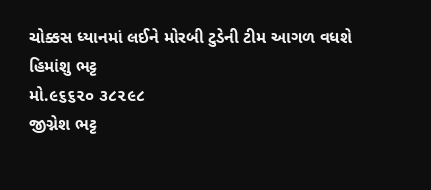ચોક્કસ ધ્યાનમાં લઈને મોરબી ટુડેની ટીમ આગળ વધશે
હિમાંશુ ભટ્ટ
મો.૯૬૬૨૦ ૩૮૨૯૮
જીગ્નેશ ભટ્ટ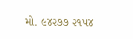મો. ૯૪૨૭૭ ૨૧૫૪